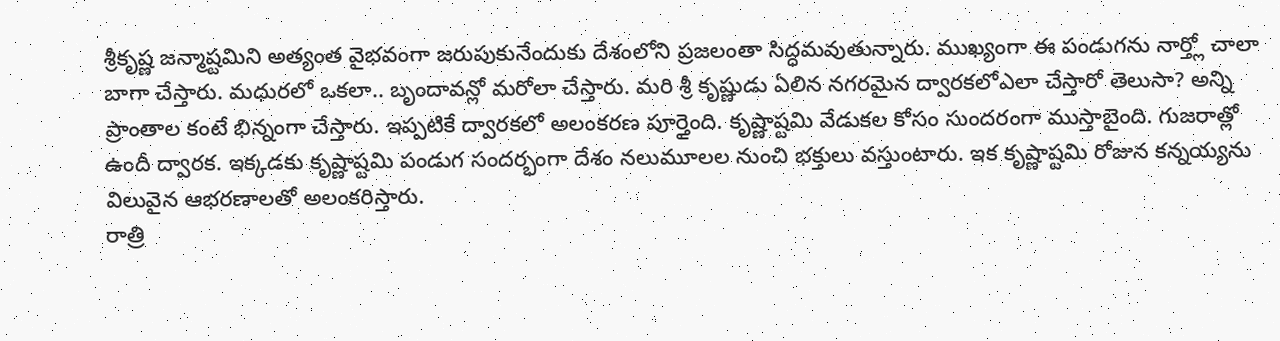శ్రీకృష్ణ జన్మాష్టమిని అత్యంత వైభవంగా జరుపుకునేందుకు దేశంలోని ప్రజలంతా సిద్ధమవుతున్నారు. ముఖ్యంగా ఈ పండుగను నార్త్లో చాలా బాగా చేస్తారు. మధురలో ఒకలా.. బృందావన్లో మరోలా చేస్తారు. మరి శ్రీ కృష్ణుడు ఏలిన నగరమైన ద్వారకలోఎలా చేస్తారో తెలుసా? అన్ని ప్రాంతాల కంటే భిన్నంగా చేస్తారు. ఇప్పటికే ద్వారకలో అలంకరణ పూర్తైంది. కృష్ణాష్టమి వేడుకల కోసం సుందరంగా ముస్తాబైంది. గుజరాత్లో ఉందీ ద్వారక. ఇక్కడకు కృష్ణాష్టమి పండుగ సందర్భంగా దేశం నలుమూలల నుంచి భక్తులు వస్తుంటారు. ఇక కృష్ణాష్టమి రోజున కన్నయ్యను విలువైన ఆభరణాలతో అలంకరిస్తారు.
రాత్రి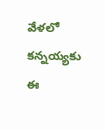వేళలో కన్నయ్యకు ఈ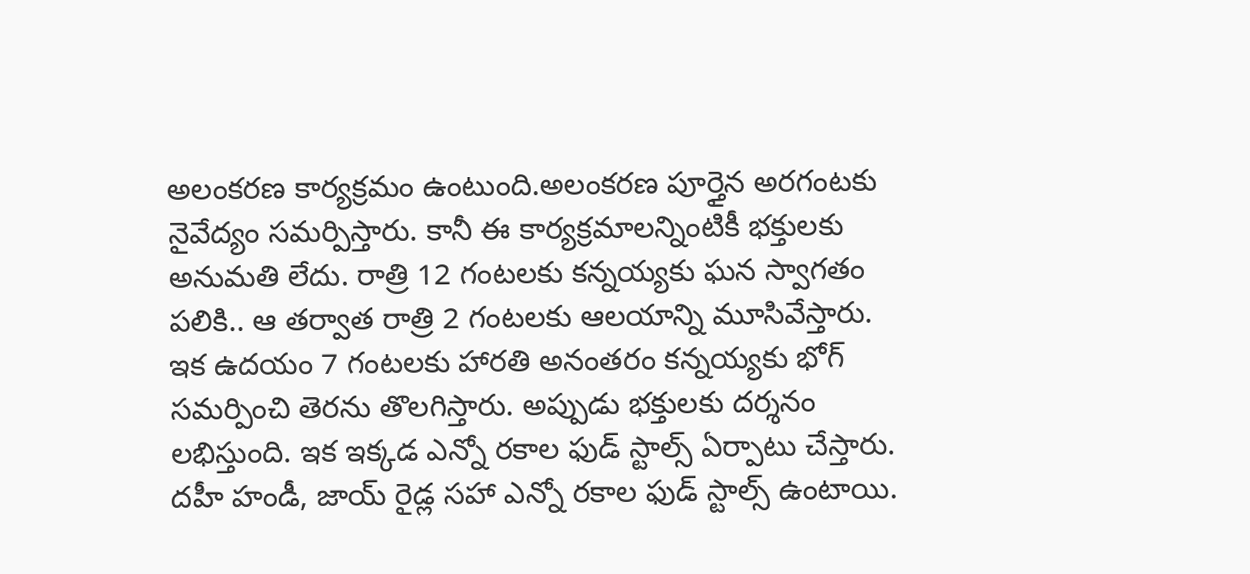అలంకరణ కార్యక్రమం ఉంటుంది.అలంకరణ పూర్తైన అరగంటకు నైవేద్యం సమర్పిస్తారు. కానీ ఈ కార్యక్రమాలన్నింటికీ భక్తులకు అనుమతి లేదు. రాత్రి 12 గంటలకు కన్నయ్యకు ఘన స్వాగతం పలికి.. ఆ తర్వాత రాత్రి 2 గంటలకు ఆలయాన్ని మూసివేస్తారు. ఇక ఉదయం 7 గంటలకు హారతి అనంతరం కన్నయ్యకు భోగ్ సమర్పించి తెరను తొలగిస్తారు. అప్పుడు భక్తులకు దర్శనం లభిస్తుంది. ఇక ఇక్కడ ఎన్నో రకాల ఫుడ్ స్టాల్స్ ఏర్పాటు చేస్తారు. దహీ హండీ, జాయ్ రైడ్ల సహా ఎన్నో రకాల ఫుడ్ స్టాల్స్ ఉంటాయి.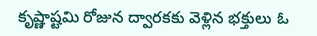కృష్ణాష్టమి రోజున ద్వారకకు వెళ్లిన భక్తులు ఓ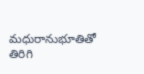మధురానుభూతితో తిరిగి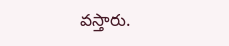వస్తారు.